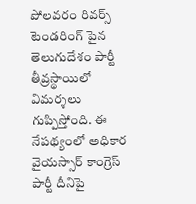పోలవరం రివర్స్ టెండరింగ్ పైన తెలుగుదేశం పార్టీ తీవ్రస్థాయిలో విమర్శలు గుప్పిస్తోంది. ఈ నేపథ్యంలో అధికార వైయస్సార్ కాంగ్రెస్ పార్టీ దీనిపై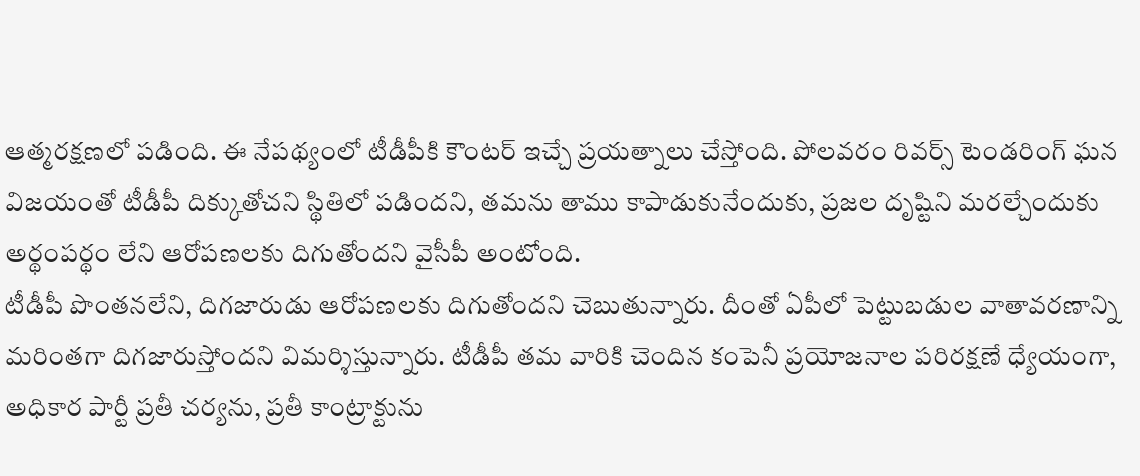ఆత్మరక్షణలో పడింది. ఈ నేపథ్యంలో టీడీపీకి కౌంటర్ ఇచ్చే ప్రయత్నాలు చేస్తోంది. పోలవరం రివర్స్ టెండరింగ్ ఘన విజయంతో టీడీపీ దిక్కుతోచని స్థితిలో పడిందని, తమను తాము కాపాడుకునేందుకు, ప్రజల దృష్టిని మరల్చేందుకు అర్థంపర్థం లేని ఆరోపణలకు దిగుతోందని వైసీపీ అంటోంది.
టీడీపీ పొంతనలేని, దిగజారుడు ఆరోపణలకు దిగుతోందని చెబుతున్నారు. దీంతో ఏపీలో పెట్టుబడుల వాతావరణాన్ని మరింతగా దిగజారుస్తోందని విమర్శిస్తున్నారు. టీడీపీ తమ వారికి చెందిన కంపెనీ ప్రయోజనాల పరిరక్షణే ధ్యేయంగా, అధికార పార్టీ ప్రతీ చర్యను, ప్రతీ కాంట్రాక్టును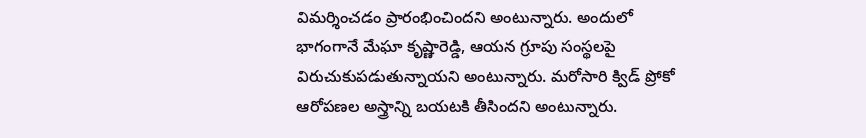విమర్శించడం ప్రారంభించిందని అంటున్నారు. అందులో భాగంగానే మేఘా కృష్ణారెడ్డి, ఆయన గ్రూపు సంస్థలపై విరుచుకుపడుతున్నాయని అంటున్నారు. మరోసారి క్విడ్ ప్రోకో ఆరోపణల అస్త్రాన్ని బయటకి తీసిందని అంటున్నారు.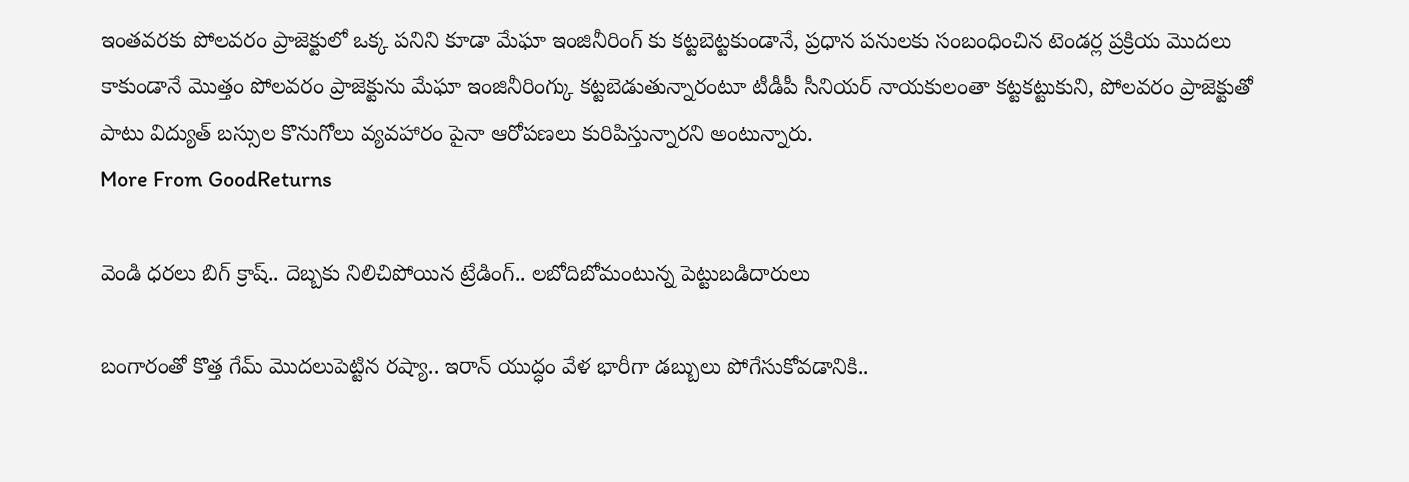ఇంతవరకు పోలవరం ప్రాజెక్టులో ఒక్క పనిని కూడా మేఘా ఇంజినీరింగ్ కు కట్టబెట్టకుండానే, ప్రధాన పనులకు సంబంధించిన టెండర్ల ప్రక్రియ మొదలు కాకుండానే మొత్తం పోలవరం ప్రాజెక్టును మేఘా ఇంజినీరింగ్కు కట్టబెడుతున్నారంటూ టీడీపీ సీనియర్ నాయకులంతా కట్టకట్టుకుని, పోలవరం ప్రాజెక్టుతో పాటు విద్యుత్ బస్సుల కొనుగోలు వ్యవహారం పైనా ఆరోపణలు కురిపిస్తున్నారని అంటున్నారు.
More From GoodReturns

వెండి ధరలు బిగ్ క్రాష్.. దెబ్బకు నిలిచిపోయిన ట్రేడింగ్.. లబోదిబోమంటున్న పెట్టుబడిదారులు

బంగారంతో కొత్త గేమ్ మొదలుపెట్టిన రష్యా.. ఇరాన్ యుద్ధం వేళ భారీగా డబ్బులు పోగేసుకోవడానికి..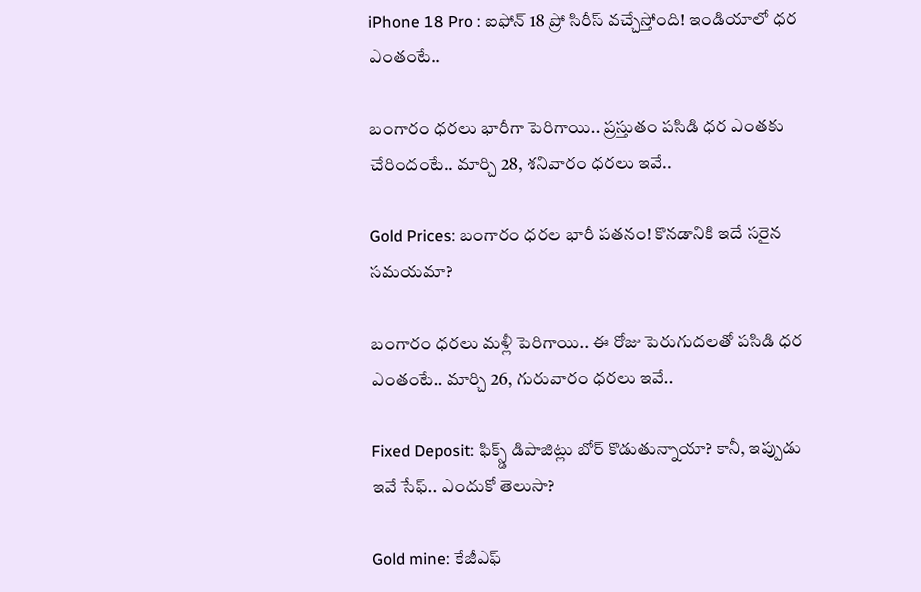iPhone 18 Pro : ఐఫోన్ 18 ప్రో సిరీస్ వచ్చేస్తోంది! ఇండియాలో ధర ఎంతంటే..

బంగారం ధరలు భారీగా పెరిగాయి.. ప్రస్తుతం పసిడి ధర ఎంతకు చేరిందంటే.. మార్చి 28, శనివారం ధరలు ఇవే..

Gold Prices: బంగారం ధరల భారీ పతనం! కొనడానికి ఇదే సరైన సమయమా?

బంగారం ధరలు మళ్లీ పెరిగాయి.. ఈ రోజు పెరుగుదలతో పసిడి ధర ఎంతంటే.. మార్చి 26, గురువారం ధరలు ఇవే..

Fixed Deposit: ఫిక్స్డ్ డిపాజిట్లు బోర్ కొడుతున్నాయా? కానీ, ఇప్పుడు ఇవే సేఫ్.. ఎందుకో తెలుసా?

Gold mine: కేజీఎఫ్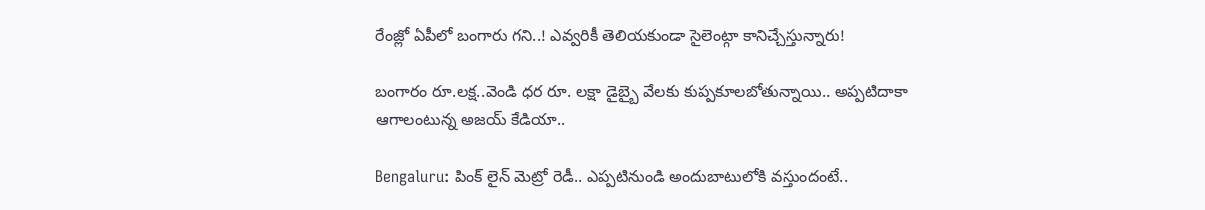రేంజ్లో ఏపీలో బంగారు గని..! ఎవ్వరికీ తెలియకుండా సైలెంట్గా కానిచ్చేస్తున్నారు!

బంగారం రూ.లక్ష..వెండి ధర రూ. లక్షా డైబ్బై వేలకు కుప్పకూలబోతున్నాయి.. అప్పటిదాకా ఆగాలంటున్న అజయ్ కేడియా..

Bengaluru: పింక్ లైన్ మెట్రో రెడీ.. ఎప్పటినుండి అందుబాటులోకి వస్తుందంటే..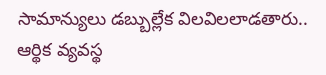సామాన్యులు డబ్బుల్లేక విలవిలలాడతారు.. ఆర్థిక వ్యవస్థ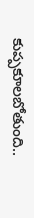కుప్పకూలబోతుంది..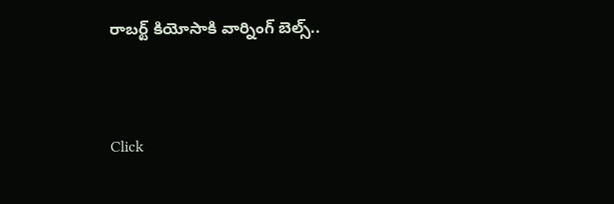రాబర్ట్ కియోసాకి వార్నింగ్ బెల్స్..



Click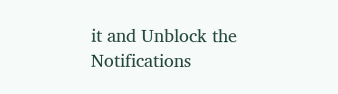it and Unblock the Notifications